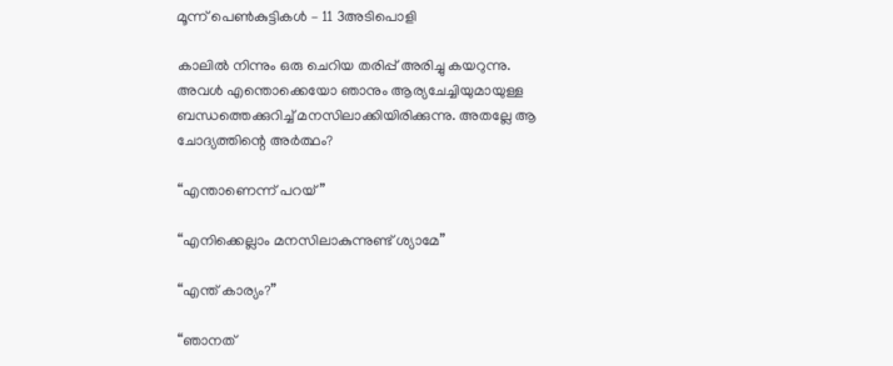മൂന്ന്‌ പെൺകുട്ടികൾ – 11 3അടിപൊളി

കാലിൽ നിന്നും ഒരു ചെറിയ തരിപ്പ് അരിച്ചു കയറുന്നു. അവൾ എന്തൊക്കെയോ ഞാനും ആര്യചേച്ചിയുമായുള്ള ബന്ധത്തെക്കുറിച്ച് മനസിലാക്കിയിരിക്കുന്നു. അതല്ലേ ആ ചോദ്യത്തിന്റെ അർത്ഥം?

“എന്താണെന്ന്‌ പറയ്”

“എനിക്കെല്ലാം മനസിലാകുന്നുണ്ട് ശ്യാമേ”

“എന്ത് കാര്യം?”

“ഞാനത്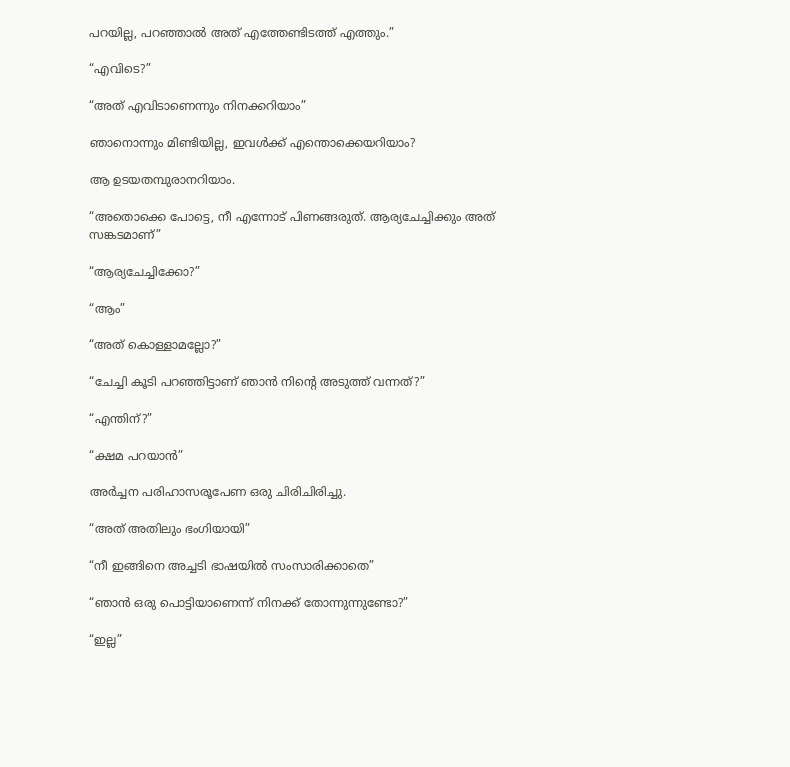പറയില്ല, പറഞ്ഞാൽ അത് എത്തേണ്ടിടത്ത് എത്തും.”

“എവിടെ?”

“അത് എവിടാണെന്നും നിനക്കറിയാം”

ഞാനൊന്നും മിണ്ടിയില്ല, ഇവൾക്ക് എന്തൊക്കെയറിയാം?

ആ ഉടയതമ്പുരാനറിയാം.

“അതൊക്കെ പോട്ടെ, നീ എന്നോട് പിണങ്ങരുത്. ആര്യചേച്ചിക്കും അത് സങ്കടമാണ്”

“ആര്യചേച്ചിക്കോ?”

“ആം”

“അത് കൊള്ളാമല്ലോ?”

“ചേച്ചി കൂടി പറഞ്ഞിട്ടാണ് ഞാൻ നിന്റെ അടുത്ത് വന്നത്?”

“എന്തിന്?”

“ക്ഷമ പറയാൻ”

അർച്ചന പരിഹാസരൂപേണ ഒരു ചിരിചിരിച്ചു.

“അത് അതിലും ഭംഗിയായി”

“നീ ഇങ്ങിനെ അച്ചടി ഭാഷയിൽ സംസാരിക്കാതെ”

“ഞാൻ ഒരു പൊട്ടിയാണെന്ന്‌ നിനക്ക് തോന്നുന്നുണ്ടോ?”

“ഇല്ല”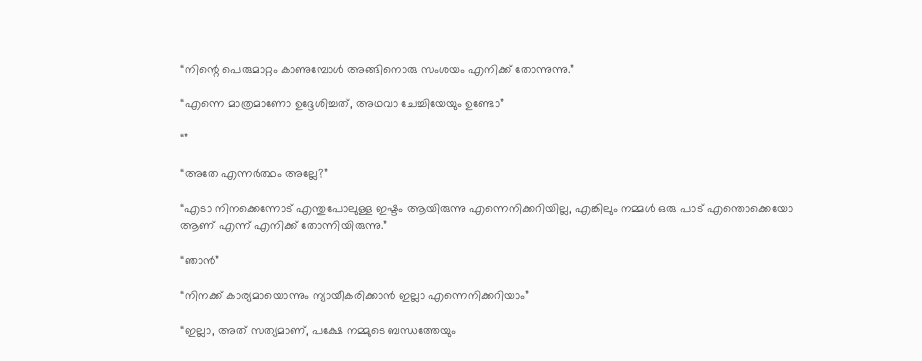“നിന്റെ പെരുമാറ്റം കാണുമ്പോൾ അങ്ങിനൊരു സംശയം എനിക്ക് തോന്നുന്നു.”

“എന്നെ മാത്രമാണോ ഉദ്ദേശിച്ചത്, അഥവാ ചേച്ചിയേയും ഉണ്ടോ”

“”

“അതേ എന്നർത്ഥം അല്ലേ?”

“എടാ നിനക്കെന്നോട് എന്തുപോലുള്ള ഇഷ്ടം ആയിരുന്നു എന്നെനിക്കറിയില്ല, എങ്കിലും നമ്മൾ ഒരു പാട് എന്തൊക്കെയോ ആണ് എന്ന്‌ എനിക്ക് തോന്നിയിരുന്നു.”

“ഞാൻ”

“നിനക്ക് കാര്യമായൊന്നും ന്യായീകരിക്കാൻ ഇല്ലാ എന്നെനിക്കറിയാം”

“ഇല്ലാ, അത് സത്യമാണ്, പക്ഷേ നമ്മുടെ ബന്ധത്തേയും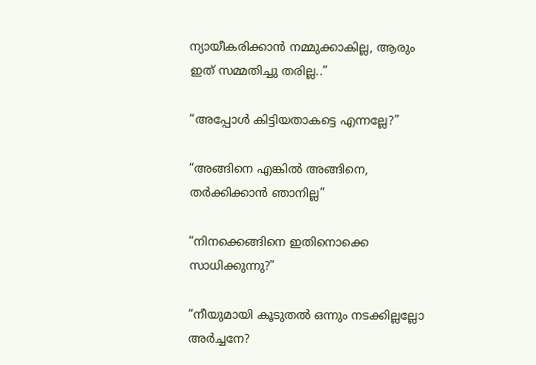ന്യായീകരിക്കാൻ നമ്മുക്കാകില്ല, ആരും ഇത് സമ്മതിച്ചു തരില്ല..”

“അപ്പോൾ കിട്ടിയതാകട്ടെ എന്നല്ലേ?”

“അങ്ങിനെ എങ്കിൽ അങ്ങിനെ, തർക്കിക്കാൻ ഞാനില്ല”

“നിനക്കെങ്ങിനെ ഇതിനൊക്കെ സാധിക്കുന്നു?”

“നീയുമായി കൂടുതൽ ഒന്നും നടക്കില്ലല്ലോ അർച്ചനേ?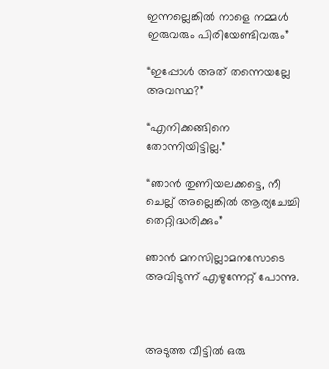ഇന്നല്ലെങ്കിൽ നാളെ നമ്മൾ ഇരുവരും പിരിയേണ്ടിവരും”

“ഇപ്പോൾ അത് തന്നെയല്ലേ അവസ്ഥ?”

“എനിക്കങ്ങിനെ തോന്നിയിട്ടില്ല.”

“ഞാൻ തുണിയലക്കട്ടെ, നീ ചെല്ല് അല്ലെങ്കിൽ ആര്യചേച്ചി തെറ്റിദ്ധരിക്കും”

ഞാൻ മനസില്ലാമനസോടെ അവിടുന്ന്‌ എഴുന്നേറ്റ് പോന്നു.



അടുത്ത വീട്ടിൽ ഒരു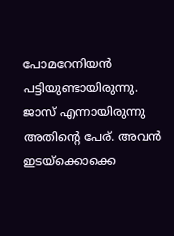പോമറേനിയൻ പട്ടിയുണ്ടായിരുന്നു. ജാസ് എന്നായിരുന്നു അതിന്റെ പേര്. അവൻ ഇടയ്ക്കൊക്കെ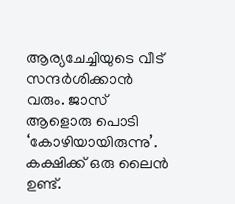ആര്യചേച്ചിയുടെ വീട് സന്ദർശിക്കാൻ വരും. ജാസ് ആളൊരു പൊടി ‘കോഴിയായിരുന്നു’.  കക്ഷിക്ക് ഒരു ലൈൻ ഉണ്ട്.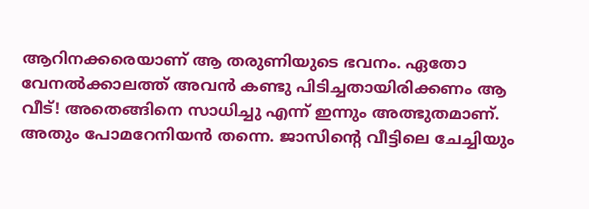ആറിനക്കരെയാണ് ആ തരുണിയുടെ ഭവനം. ഏതോ വേനൽക്കാലത്ത് അവൻ കണ്ടു പിടിച്ചതായിരിക്കണം ആ വീട്! അതെങ്ങിനെ സാധിച്ചു എന്ന്‌ ഇന്നും അത്ഭുതമാണ്. അതും പോമറേനിയൻ തന്നെ. ജാസിന്റെ വീട്ടിലെ ചേച്ചിയും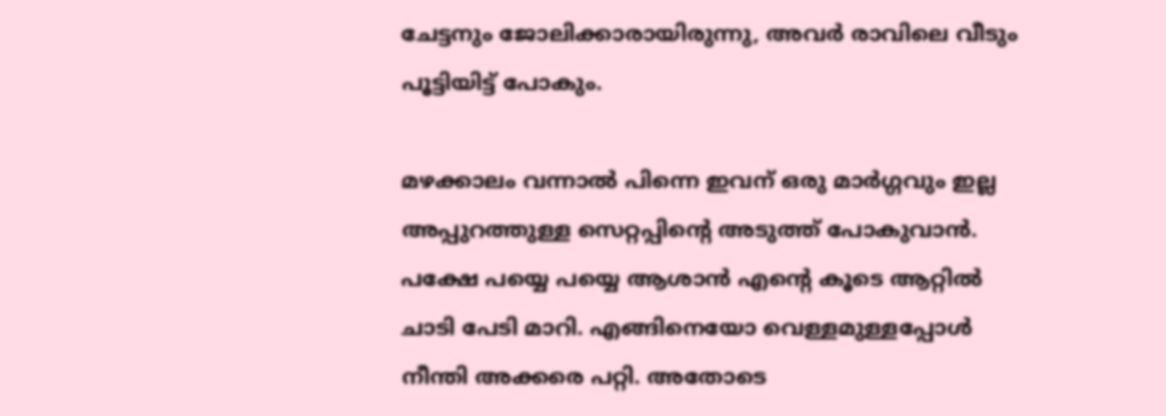ചേട്ടനും ജോലിക്കാരായിരുന്നു, അവർ രാവിലെ വീടും പൂട്ടിയിട്ട് പോകും.

മഴക്കാലം വന്നാൽ പിന്നെ ഇവന് ഒരു മാർഗ്ഗവും ഇല്ല അപ്പുറത്തുള്ള സെറ്റപ്പിന്റെ അടുത്ത് പോകുവാൻ. പക്ഷേ പയ്യെ പയ്യെ ആശാൻ എന്റെ കൂടെ ആറ്റിൽ ചാടി പേടി മാറി. എങ്ങിനെയോ വെള്ളമുള്ളപ്പോൾ നീന്തി അക്കരെ പറ്റി. അതോടെ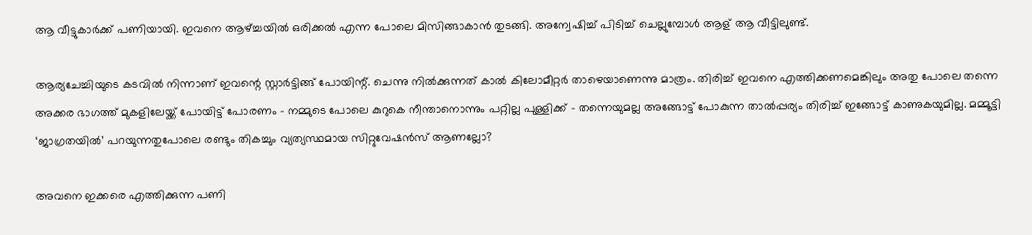ആ വീട്ടുകാർക്ക് പണിയായി. ഇവനെ ആഴ്ച്ചയിൽ ഒരിക്കൽ എന്ന പോലെ മിസിങ്ങാകാൻ തുടങ്ങി. അന്വേഷിച്ച് പിടിച്ച് ചെല്ലുമ്പോൾ ആള് ആ വീട്ടിലുണ്ട്.

ആര്യചേച്ചിയുടെ കടവിൽ നിന്നാണ് ഇവന്റെ സ്റ്റാർട്ടിങ്ങ് പോയിന്റ്. ചെന്നു നിൽക്കുന്നത് കാൽ കിലോമീറ്റർ താഴെയാണെന്നു മാത്രം. തിരിച്ച് ഇവനെ എത്തിക്കണമെങ്കിലും അതു പോലെ തന്നെ അക്കര ഭാഗത്ത് മുകളിലേയ്ക്ക് പോയിട്ട് പോരണം – നമ്മുടെ പോലെ കുറുകെ നീന്താനൊന്നും പറ്റില്ല പുള്ളിക്ക് – തന്നെയുമല്ല അങ്ങോട്ട് പോകുന്ന താൽപ്പര്യം തിരിച്ച് ഇങ്ങോട്ട് കാണുകയുമില്ല. മമ്മൂട്ടി ‘ജാഗ്രതയിൽ’ പറയുന്നതുപോലെ രണ്ടും തികച്ചും വ്യത്യസ്ഥമായ സിറ്റുവേഷൻസ് ആണല്ലോ?

അവനെ ഇക്കരെ എത്തിക്കുന്ന പണി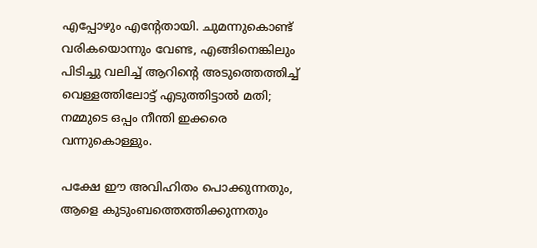എപ്പോഴും എന്റേതായി. ചുമന്നുകൊണ്ട് വരികയൊന്നും വേണ്ട, എങ്ങിനെങ്കിലും പിടിച്ചു വലിച്ച് ആറിന്റെ അടുത്തെത്തിച്ച് വെള്ളത്തിലോട്ട് എടുത്തിട്ടാൽ മതി; നമ്മുടെ ഒപ്പം നീന്തി ഇക്കരെ വന്നുകൊള്ളും.

പക്ഷേ ഈ അവിഹിതം പൊക്കുന്നതും, ആളെ കുടുംബത്തെത്തിക്കുന്നതും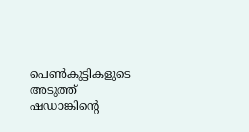പെൺകുട്ടികളുടെ അടുത്ത് ഷഡാങ്കിന്റെ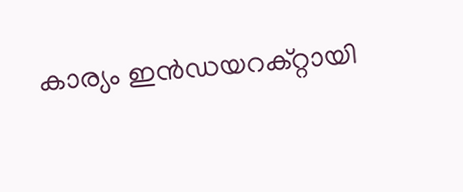കാര്യം ഇൻഡയറക്റ്റായി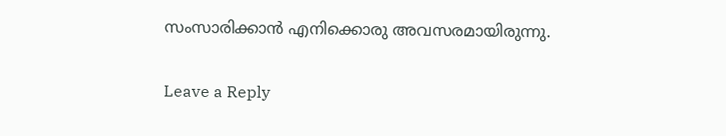സംസാരിക്കാൻ എനിക്കൊരു അവസരമായിരുന്നു.

Leave a Reply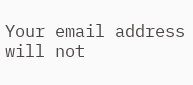Your email address will not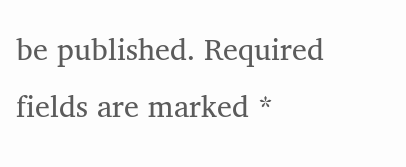be published. Required fields are marked *